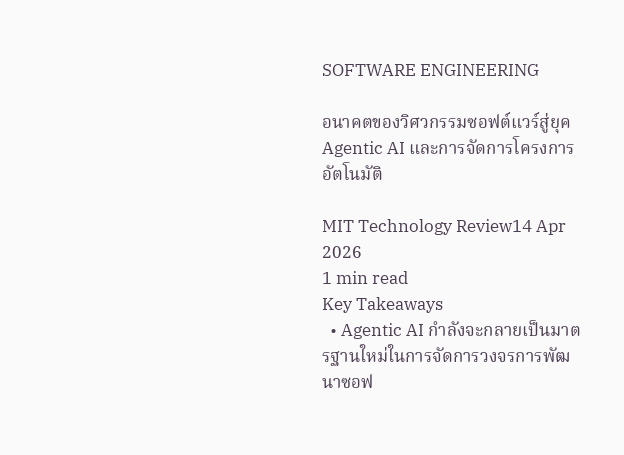SOFTWARE ENGINEERING

อนาคตของวิศวกรรมซอฟต์แวร์สู่ยุค Agentic AI และการจัดการโครงการอัตโนมัติ

MIT Technology Review14 Apr 2026
1 min read
Key Takeaways
  • Agentic AI กำลังจะกลายเป็นมาตรฐานใหม่ในการจัดการวงจรการพัฒนาซอฟ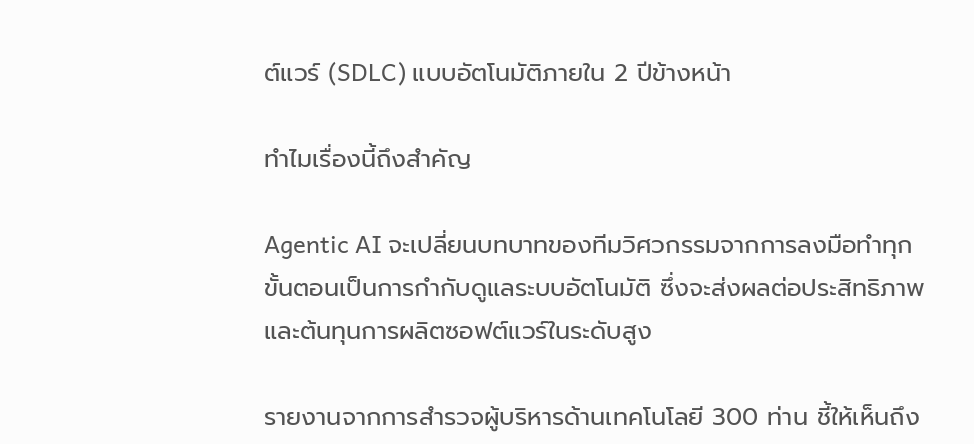ต์แวร์ (SDLC) แบบอัตโนมัติภายใน 2 ปีข้างหน้า

ทำไมเรื่องนี้ถึงสำคัญ

Agentic AI จะเปลี่ยนบทบาทของทีมวิศวกรรมจากการลงมือทำทุกขั้นตอนเป็นการกำกับดูแลระบบอัตโนมัติ ซึ่งจะส่งผลต่อประสิทธิภาพและต้นทุนการผลิตซอฟต์แวร์ในระดับสูง

รายงานจากการสำรวจผู้บริหารด้านเทคโนโลยี 300 ท่าน ชี้ให้เห็นถึง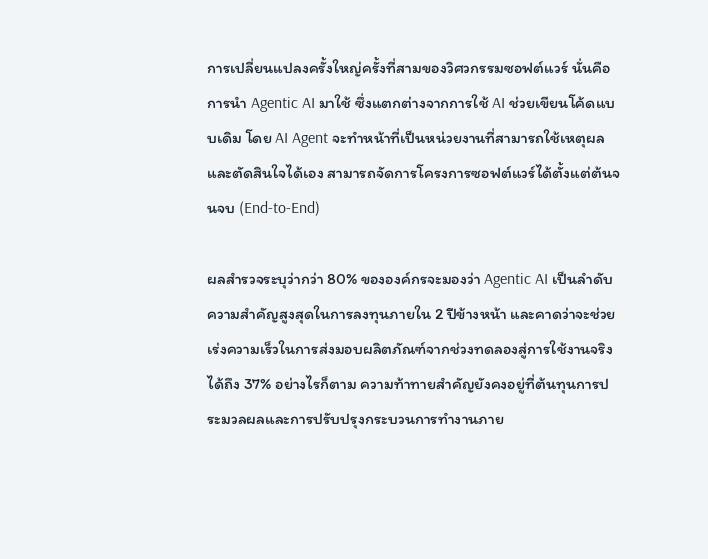การเปลี่ยนแปลงครั้งใหญ่ครั้งที่สามของวิศวกรรมซอฟต์แวร์ นั่นคือการนำ Agentic AI มาใช้ ซึ่งแตกต่างจากการใช้ AI ช่วยเขียนโค้ดแบบเดิม โดย AI Agent จะทำหน้าที่เป็นหน่วยงานที่สามารถใช้เหตุผลและตัดสินใจได้เอง สามารถจัดการโครงการซอฟต์แวร์ได้ตั้งแต่ต้นจนจบ (End-to-End)

ผลสำรวจระบุว่ากว่า 80% ขององค์กรจะมองว่า Agentic AI เป็นลำดับความสำคัญสูงสุดในการลงทุนภายใน 2 ปีข้างหน้า และคาดว่าจะช่วยเร่งความเร็วในการส่งมอบผลิตภัณฑ์จากช่วงทดลองสู่การใช้งานจริงได้ถึง 37% อย่างไรก็ตาม ความท้าทายสำคัญยังคงอยู่ที่ต้นทุนการประมวลผลและการปรับปรุงกระบวนการทำงานภาย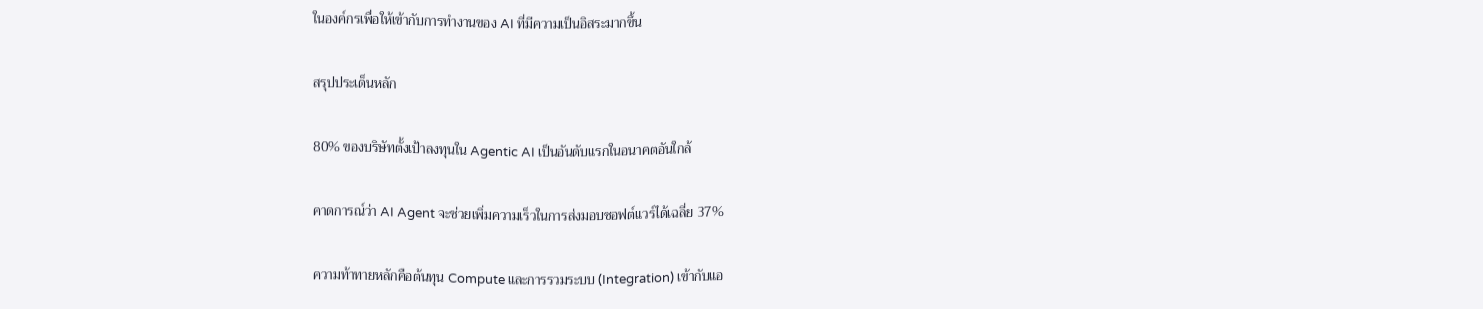ในองค์กรเพื่อให้เข้ากับการทำงานของ AI ที่มีความเป็นอิสระมากขึ้น

สรุปประเด็นหลัก

80% ของบริษัทตั้งเป้าลงทุนใน Agentic AI เป็นอันดับแรกในอนาคตอันใกล้

คาดการณ์ว่า AI Agent จะช่วยเพิ่มความเร็วในการส่งมอบซอฟต์แวร์ได้เฉลี่ย 37%

ความท้าทายหลักคือต้นทุน Compute และการรวมระบบ (Integration) เข้ากับแอ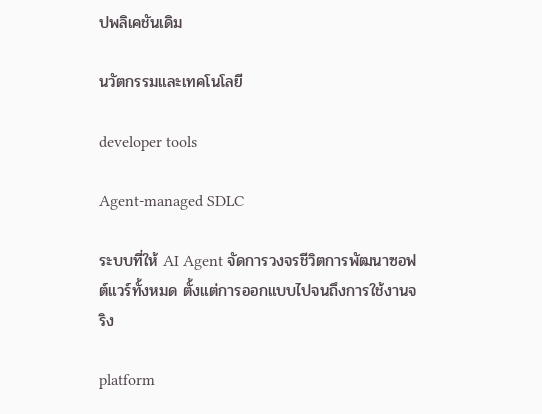ปพลิเคชันเดิม

นวัตกรรมและเทคโนโลยี

developer tools

Agent-managed SDLC

ระบบที่ให้ AI Agent จัดการวงจรชีวิตการพัฒนาซอฟต์แวร์ทั้งหมด ตั้งแต่การออกแบบไปจนถึงการใช้งานจริง

platform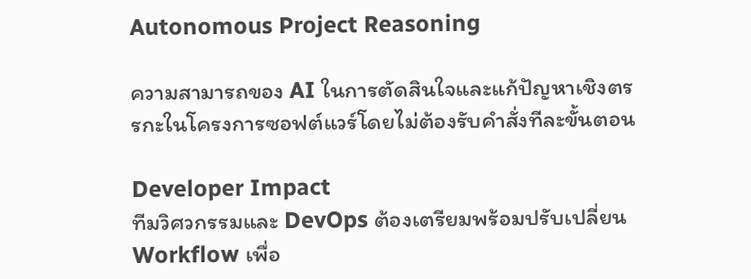Autonomous Project Reasoning

ความสามารถของ AI ในการตัดสินใจและแก้ปัญหาเชิงตรรกะในโครงการซอฟต์แวร์โดยไม่ต้องรับคำสั่งทีละขั้นตอน

Developer Impact
ทีมวิศวกรรมและ DevOps ต้องเตรียมพร้อมปรับเปลี่ยน Workflow เพื่อ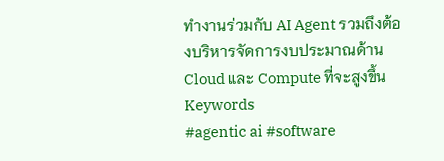ทำงานร่วมกับ AI Agent รวมถึงต้องบริหารจัดการงบประมาณด้าน Cloud และ Compute ที่จะสูงขึ้น
Keywords
#agentic ai #software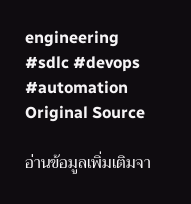engineering #sdlc #devops #automation
Original Source

อ่านข้อมูลเพิ่มเติมจา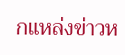กแหล่งข่าวห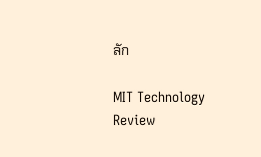ลัก

MIT Technology Review